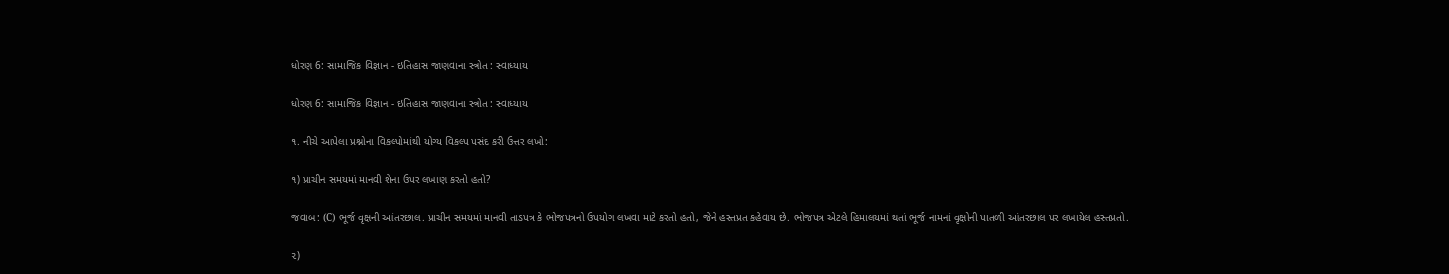ધોરણ 6: સામાજિક વિજ્ઞાન - ઇતિહાસ જાણવાના સ્ત્રોત : સ્વાધ્યાય

ધોરણ 6: સામાજિક વિજ્ઞાન - ઇતિહાસ જાણવાના સ્ત્રોત : સ્વાધ્યાય

૧. નીચે આપેલા પ્રશ્નોના વિકલ્પોમાંથી યોગ્ય વિકલ્પ પસંદ કરી ઉત્તર લખો:

૧) પ્રાચીન સમયમાં માનવી શેના ઉપર લખાણ કરતો હતો?

જવાબ: (C) ભૂર્જ વૃક્ષની આંતરછાલ. પ્રાચીન સમયમાં માનવી તાડપત્ર કે ભોજપત્રનો ઉપયોગ લખવા માટે કરતો હતો, જેને હસ્તપ્રત કહેવાય છે. ભોજપત્ર એટલે હિમાલયમાં થતાં ભૂર્જ નામનાં વૃક્ષોની પાતળી આંતરછાલ પર લખાયેલ હસ્તપ્રતો.

૨)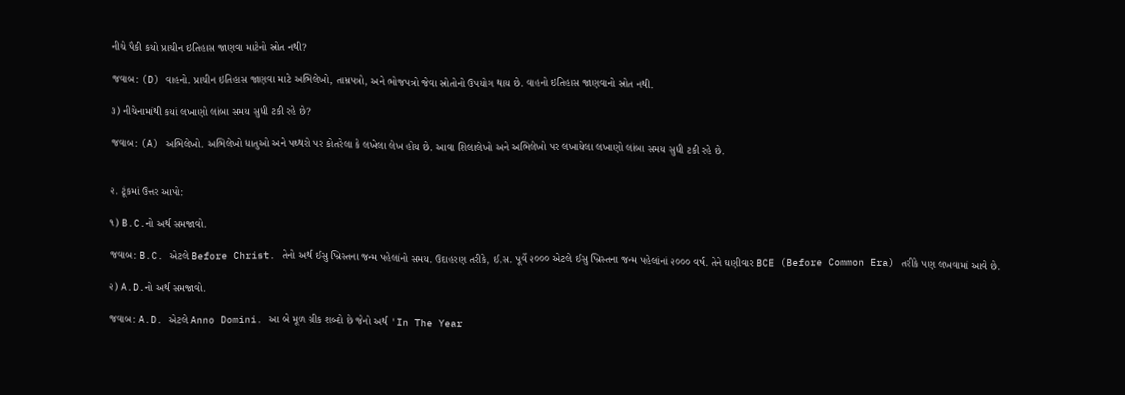નીચે પૈકી કયો પ્રાચીન ઇતિહાસ જાણવા માટેનો સ્રોત નથી?

જવાબ: (D) વાહનો. પ્રાચીન ઇતિહાસ જાણવા માટે અભિલેખો, તામ્રપત્રો, અને ભોજપત્રો જેવા સ્રોતોનો ઉપયોગ થાય છે. વાહનો ઇતિહાસ જાણવાનો સ્રોત નથી.

૩) નીચેનામાંથી કયાં લખાણો લાંબા સમય સુધી ટકી રહે છે?

જવાબ: (A) અભિલેખો. અભિલેખો ધાતુઓ અને પથ્થરો પર કોતરેલા કે લખેલા લેખ હોય છે. આવા શિલાલેખો અને અભિલેખો પર લખાયેલા લખાણો લાંબા સમય સુધી ટકી રહે છે.


૨. ટૂંકમાં ઉત્તર આપો:

૧) B.C.નો અર્થ સમજાવો.

જવાબ: B.C. એટલે Before Christ. તેનો અર્થ ઈસુ ખ્રિસ્તના જન્મ પહેલાંનો સમય. ઉદાહરણ તરીકે, ઈ.સ. પૂર્વે ૨૦૦૦ એટલે ઈસુ ખ્રિસ્તના જન્મ પહેલાંનાં ૨૦૦૦ વર્ષ. તેને ઘણીવાર BCE (Before Common Era) તરીકે પણ લખવામાં આવે છે.

૨) A.D.નો અર્થ સમજાવો.

જવાબ: A.D. એટલે Anno Domini. આ બે મૂળ ગ્રીક શબ્દો છે જેનો અર્થ 'In The Year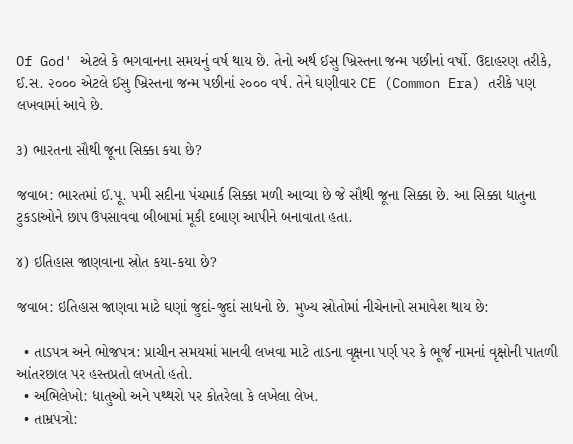Of God' એટલે કે ભગવાનના સમયનું વર્ષ થાય છે. તેનો અર્થ ઈસુ ખ્રિસ્તના જન્મ પછીનાં વર્ષો. ઉદાહરણ તરીકે, ઈ.સ. ૨૦૦૦ એટલે ઈસુ ખ્રિસ્તના જન્મ પછીનાં ૨૦૦૦ વર્ષ. તેને ઘણીવાર CE (Common Era) તરીકે પણ લખવામાં આવે છે.

૩) ભારતના સૌથી જૂના સિક્કા કયા છે?

જવાબ: ભારતમાં ઈ.પૂ. ૫મી સદીના પંચમાર્ક સિક્કા મળી આવ્યા છે જે સૌથી જૂના સિક્કા છે. આ સિક્કા ધાતુના ટુકડાઓને છાપ ઉપસાવવા બીબામાં મૂકી દબાણ આપીને બનાવાતા હતા.

૪) ઇતિહાસ જાણવાના સ્રોત કયા-કયા છે?

જવાબ: ઇતિહાસ જાણવા માટે ઘણાં જુદાં-જુદાં સાધનો છે. મુખ્ય સ્રોતોમાં નીચેનાનો સમાવેશ થાય છે:

  • તાડપત્ર અને ભોજપત્ર: પ્રાચીન સમયમાં માનવી લખવા માટે તાડના વૃક્ષના પર્ણ પર કે ભૂર્જ નામનાં વૃક્ષોની પાતળી આંતરછાલ પર હસ્તપ્રતો લખતો હતો.
  • અભિલેખો: ધાતુઓ અને પથ્થરો પર કોતરેલા કે લખેલા લેખ.
  • તામ્રપત્રો: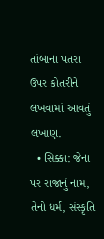તાંબાના પતરા ઉપર કોતરીને લખવામાં આવતું લખાણ.
  • સિક્કા: જેના પર રાજાનું નામ, તેનો ધર્મ, સંસ્કૃતિ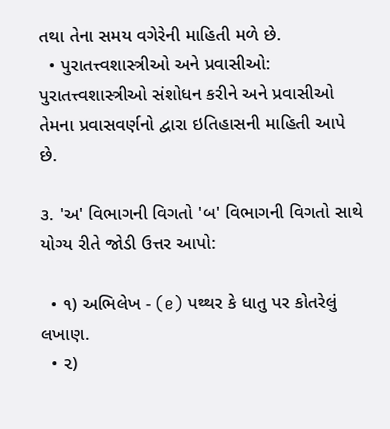તથા તેના સમય વગેરેની માહિતી મળે છે.
  • પુરાતત્ત્વશાસ્ત્રીઓ અને પ્રવાસીઓ: પુરાતત્ત્વશાસ્ત્રીઓ સંશોધન કરીને અને પ્રવાસીઓ તેમના પ્રવાસવર્ણનો દ્વારા ઇતિહાસની માહિતી આપે છે.

૩. 'અ' વિભાગની વિગતો 'બ' વિભાગની વિગતો સાથે યોગ્ય રીતે જોડી ઉત્તર આપો:

  • ૧) અભિલેખ - (e) પથ્થર કે ધાતુ પર કોતરેલું લખાણ.
  • ૨)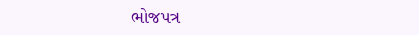ભોજપત્ર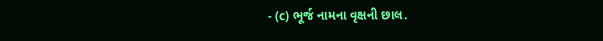- (c) ભૂર્જ નામના વૃક્ષની છાલ.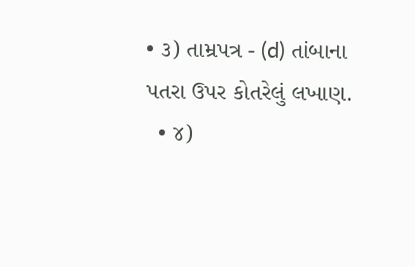• ૩) તામ્રપત્ર - (d) તાંબાના પતરા ઉપર કોતરેલું લખાણ.
  • ૪)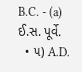B.C. - (a) ઈ.સ. પૂર્વે.
  • ૫) A.D.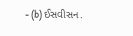- (b) ઈસવીસન.